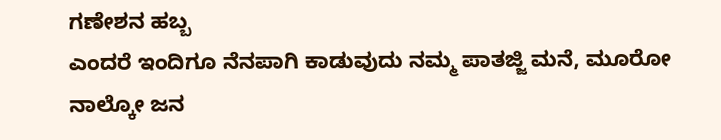ಗಣೇಶನ ಹಬ್ಬ
ಎಂದರೆ ಇಂದಿಗೂ ನೆನಪಾಗಿ ಕಾಡುವುದು ನಮ್ಮ ಪಾತಜ್ಜಿ ಮನೆ, ಮೂರೋ ನಾಲ್ಕೋ ಜನ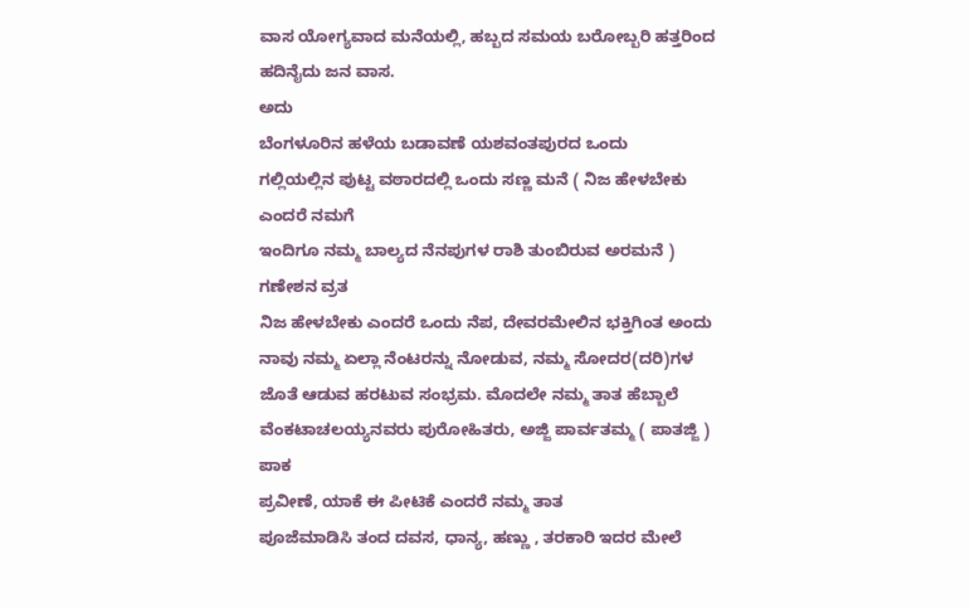ವಾಸ ಯೋಗ್ಯವಾದ ಮನೆಯಲ್ಲಿ, ಹಬ್ಬದ ಸಮಯ ಬರೋಬ್ಬರಿ ಹತ್ತರಿಂದ ಹದಿನೈದು ಜನ ವಾಸ.
ಅದು
ಬೆಂಗಳೂರಿನ ಹಳೆಯ ಬಡಾವಣೆ ಯಶವಂತಪುರದ ಒಂದು
ಗಲ್ಲಿಯಲ್ಲಿನ ಪುಟ್ಟ ವಠಾರದಲ್ಲಿ ಒಂದು ಸಣ್ಣ ಮನೆ ( ನಿಜ ಹೇಳಬೇಕು ಎಂದರೆ ನಮಗೆ
ಇಂದಿಗೂ ನಮ್ಮ ಬಾಲ್ಯದ ನೆನಪುಗಳ ರಾಶಿ ತುಂಬಿರುವ ಅರಮನೆ )
ಗಣೇಶನ ವ್ರತ
ನಿಜ ಹೇಳಬೇಕು ಎಂದರೆ ಒಂದು ನೆಪ, ದೇವರಮೇಲಿನ ಭಕ್ತಿಗಿಂತ ಅಂದು ನಾವು ನಮ್ಮ ಏಲ್ಲಾ ನೆಂಟರನ್ನು ನೋಡುವ, ನಮ್ಮ ಸೋದರ(ದರಿ)ಗಳ ಜೊತೆ ಆಡುವ ಹರಟುವ ಸಂಭ್ರಮ. ಮೊದಲೇ ನಮ್ಮ ತಾತ ಹೆಬ್ಬಾಲೆ ವೆಂಕಟಾಚಲಯ್ಯನವರು ಪುರೋಹಿತರು, ಅಜ್ಜಿ ಪಾರ್ವತಮ್ಮ ( ಪಾತಜ್ಜಿ ) ಪಾಕ
ಪ್ರವೀಣೆ, ಯಾಕೆ ಈ ಪೀಟಿಕೆ ಎಂದರೆ ನಮ್ಮ ತಾತ
ಪೂಜೆಮಾಡಿಸಿ ತಂದ ದವಸ, ಧಾನ್ಯ, ಹಣ್ಣು , ತರಕಾರಿ ಇದರ ಮೇಲೆ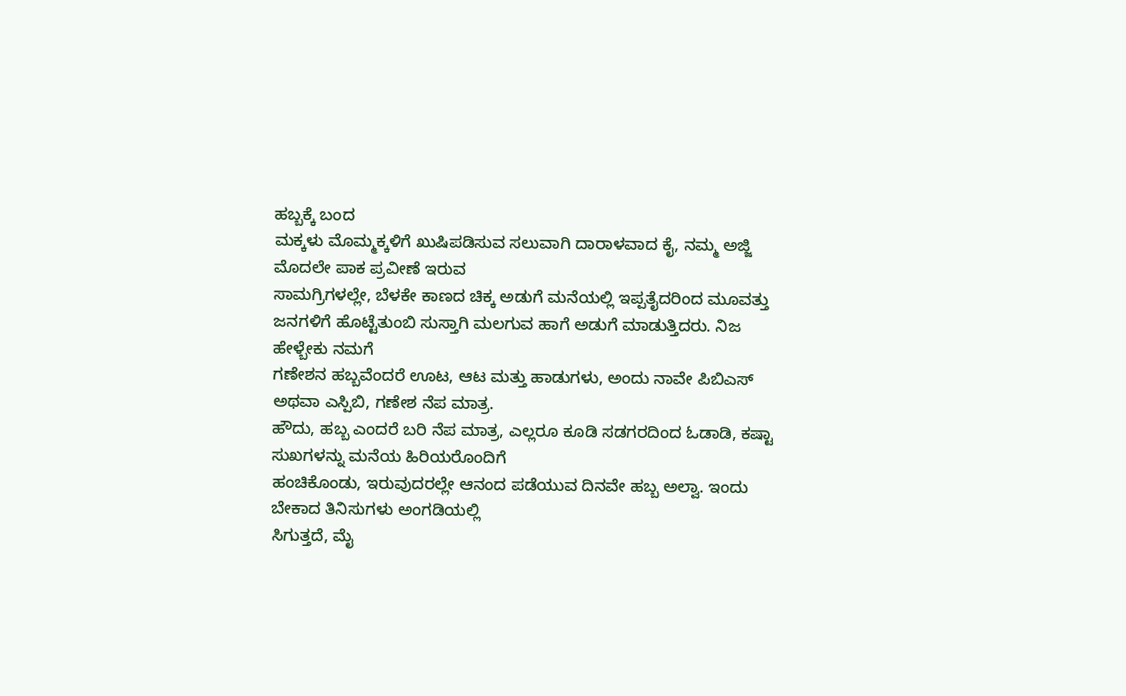ಹಬ್ಬಕ್ಕೆ ಬಂದ
ಮಕ್ಕಳು ಮೊಮ್ಮಕ್ಕಳಿಗೆ ಖುಷಿಪಡಿಸುವ ಸಲುವಾಗಿ ದಾರಾಳವಾದ ಕೈ, ನಮ್ಮ ಅಜ್ಜಿ ಮೊದಲೇ ಪಾಕ ಪ್ರವೀಣೆ ಇರುವ
ಸಾಮಗ್ರಿಗಳಲ್ಲೇ, ಬೆಳಕೇ ಕಾಣದ ಚಿಕ್ಕ ಅಡುಗೆ ಮನೆಯಲ್ಲಿ ಇಪ್ಪತೈದರಿಂದ ಮೂವತ್ತು
ಜನಗಳಿಗೆ ಹೊಟ್ಟೆತುಂಬಿ ಸುಸ್ತಾಗಿ ಮಲಗುವ ಹಾಗೆ ಅಡುಗೆ ಮಾಡುತ್ತಿದರು. ನಿಜ ಹೇಳ್ಬೇಕು ನಮಗೆ
ಗಣೇಶನ ಹಬ್ಬವೆಂದರೆ ಊಟ, ಆಟ ಮತ್ತು ಹಾಡುಗಳು, ಅಂದು ನಾವೇ ಪಿಬಿಎಸ್ ಅಥವಾ ಎಸ್ಪಿಬಿ, ಗಣೇಶ ನೆಪ ಮಾತ್ರ.
ಹೌದು, ಹಬ್ಬ ಎಂದರೆ ಬರಿ ನೆಪ ಮಾತ್ರ, ಎಲ್ಲರೂ ಕೂಡಿ ಸಡಗರದಿಂದ ಓಡಾಡಿ, ಕಷ್ಟಾ ಸುಖಗಳನ್ನು ಮನೆಯ ಹಿರಿಯರೊಂದಿಗೆ
ಹಂಚಿಕೊಂಡು, ಇರುವುದರಲ್ಲೇ ಆನಂದ ಪಡೆಯುವ ದಿನವೇ ಹಬ್ಬ ಅಲ್ವಾ. ಇಂದು ಬೇಕಾದ ತಿನಿಸುಗಳು ಅಂಗಡಿಯಲ್ಲಿ
ಸಿಗುತ್ತದೆ, ಮೈ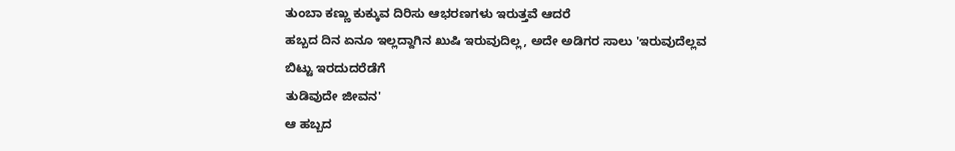ತುಂಬಾ ಕಣ್ಣು ಕುಕ್ಕುವ ದಿರಿಸು ಆಭರಣಗಳು ಇರುತ್ತವೆ ಆದರೆ
ಹಬ್ಬದ ದಿನ ಏನೂ ಇಲ್ಲದ್ದಾಗಿನ ಖುಷಿ ಇರುವುದಿಲ್ಲ, ಅದೇ ಅಡಿಗರ ಸಾಲು 'ಇರುವುದೆಲ್ಲವ ಬಿಟ್ಟು ಇರದುದರೆಡೆಗೆ
ತುಡಿವುದೇ ಜೀವನ'
ಆ ಹಬ್ಬದ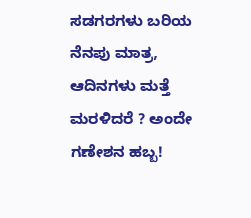ಸಡಗರಗಳು ಬರಿಯ
ನೆನಪು ಮಾತ್ರ, ಆದಿನಗಳು ಮತ್ತೆ ಮರಳಿದರೆ ? ಅಂದೇ ಗಣೇಶನ ಹಬ್ಬ!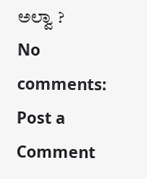ಅಲ್ವಾ ?
No comments:
Post a Comment